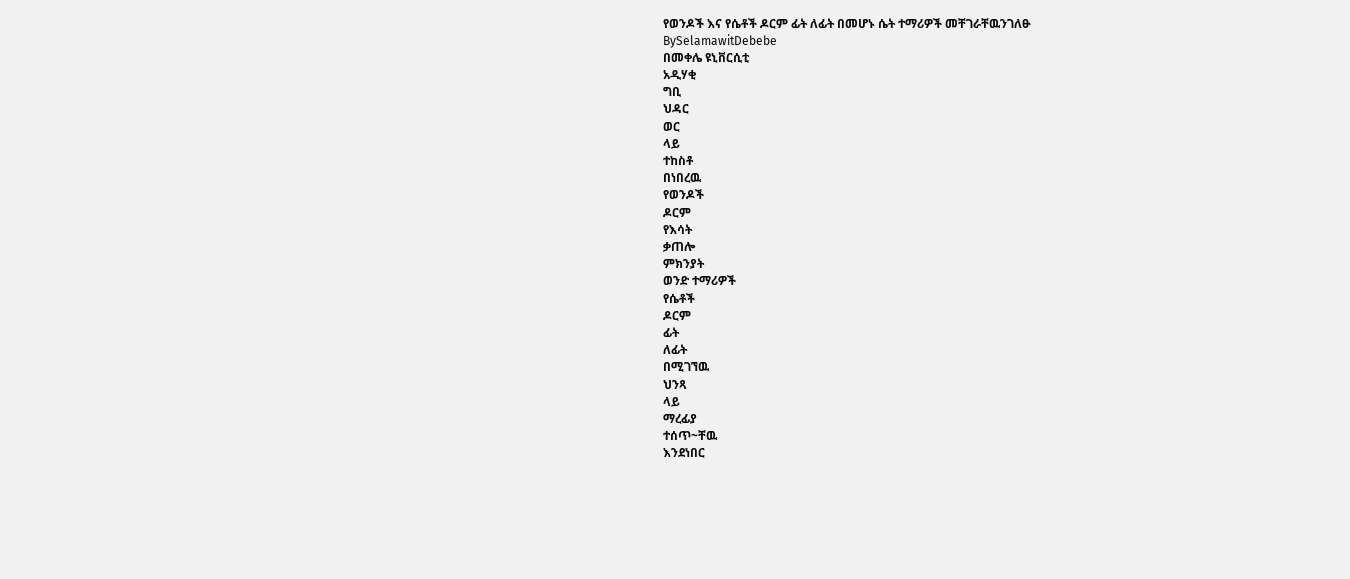የወንዶች እና የሴቶች ዶርም ፊት ለፊት በመሆኑ ሴት ተማሪዎች መቸገራቸዉንገለፁ
BySelamawitDebebe
በመቀሌ ዩኒቨርሲቲ
አዲሃቂ
ግቢ
ህዳር
ወር
ላይ
ተከስቶ
በነበረዉ
የወንዶች
ዶርም
የእሳት
ቃጠሎ
ምክንያት
ወንድ ተማሪዎች
የሴቶች
ዶርም
ፊት
ለፊት
በሚገኘዉ
ህንጻ
ላይ
ማረፊያ
ተሰጥ~ቸዉ
እንደነበር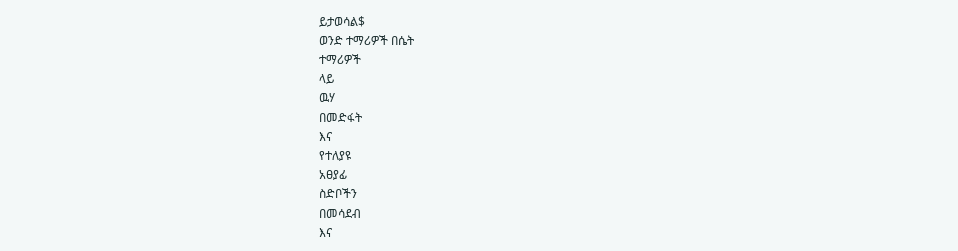ይታወሳል$
ወንድ ተማሪዎች በሴት
ተማሪዎች
ላይ
ዉሃ
በመድፋት
እና
የተለያዩ
አፀያፊ
ስድቦችን
በመሳደብ
እና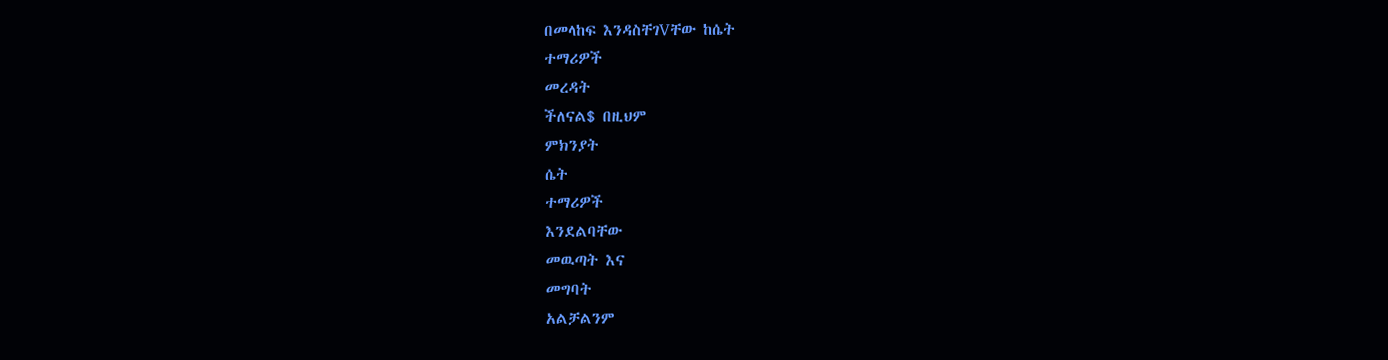በመላከፍ እንዳስቸገVቸው ከሴት
ተማሪዎች
መረዳት
ችለናል$ በዚህም
ምክንያት
ሴት
ተማሪዎች
እንደልባቸው
መዉጣት እና
መግባት
አልቻልንም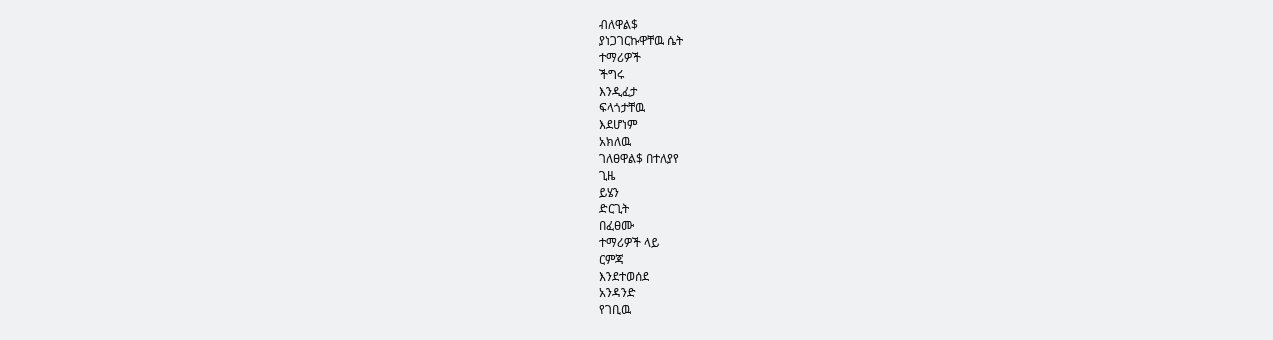ብለዋል$
ያነጋገርኩዋቸዉ ሴት
ተማሪዎች
ችግሩ
እንዲፈታ
ፍላጎታቸዉ
እደሆነም
አክለዉ
ገለፀዋል$ በተለያየ
ጊዜ
ይሄን
ድርጊት
በፈፀሙ
ተማሪዎች ላይ
ርምጃ
እንደተወሰደ
አንዳንድ
የገቢዉ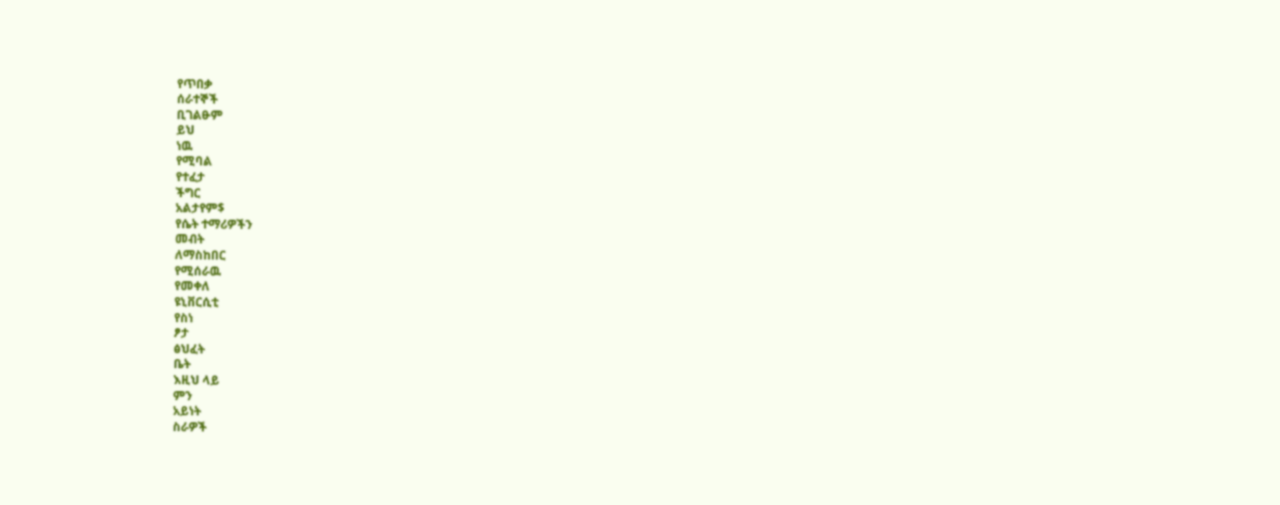የጥበቃ
ሰራተኞች
ቢገልፁም
ይህ
ነዉ
የሚባል
የተፈታ
ችግር
አልታየም$
የሴት ተማሪዎችን
መብት
ለማስከበር
የሚሰራዉ
የመቀለ
ዩኒቨርሲቲ
የስነ
ፆታ
ፅህፈት
ቤት
እዚህ ላይ
ምን
አይነት
ስራዎች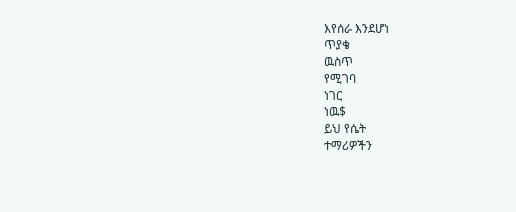እየሰራ እንደሆነ
ጥያቄ
ዉስጥ
የሚገባ
ነገር
ነዉ$
ይህ የሴት
ተማሪዎችን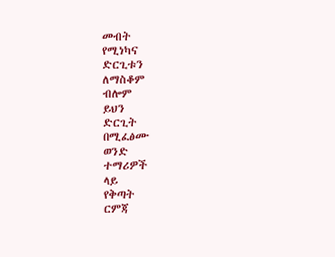መብት
የሚነካና
ድርጊቱን
ለማስቆም
ብሎም
ይህን
ድርጊት
በሚፈፅሙ
ወንድ
ተማሪዎች
ላይ
የቅጣት
ርምጃ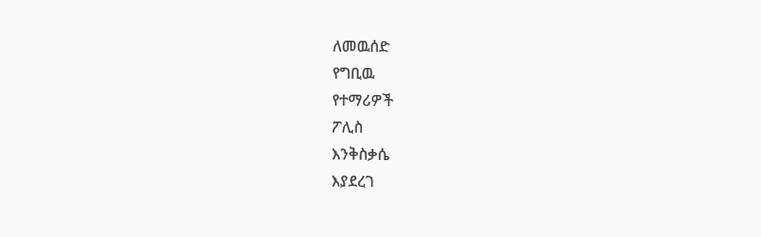ለመዉሰድ
የግቢዉ
የተማሪዎች
ፖሊስ
እንቅስቃሴ
እያደረገ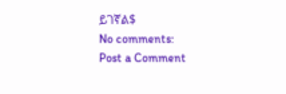ይገኛል$
No comments:
Post a Comment